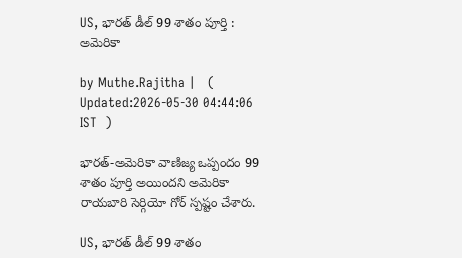US, భారత్ డీల్ 99 శాతం పూర్తి : అమెరికా

by Muthe.Rajitha |   (  Updated:2026-05-30 04:44:06  IST  )

భారత్-అమెరికా వాణిజ్య ఒప్పందం 99 శాతం పూర్తి అయిందని అమెరికా రాయబారి సెర్గియో గోర్ స్పష్టం చేశారు.

US, భారత్ డీల్ 99 శాతం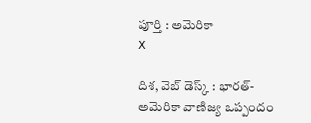పూర్తి : అమెరికా
X

దిశ, వెబ్ డెస్క్ : భారత్-అమెరికా వాణిజ్య ఒప్పందం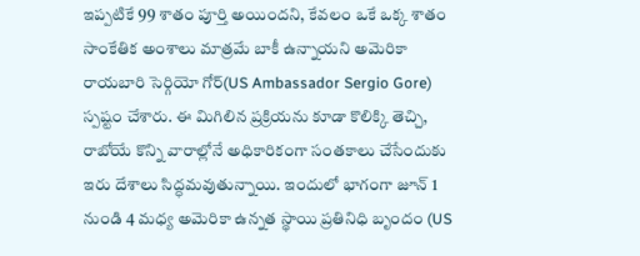ఇప్పటికే 99 శాతం పూర్తి అయిందని, కేవలం ఒకే ఒక్క శాతం సాంకేతిక అంశాలు మాత్రమే బాకీ ఉన్నాయని అమెరికా రాయబారి సెర్గియో గోర్(US Ambassador Sergio Gore) స్పష్టం చేశారు. ఈ మిగిలిన ప్రక్రియను కూడా కొలిక్కి తెచ్చి, రాబోయే కొన్ని వారాల్లోనే అధికారికంగా సంతకాలు చేసేందుకు ఇరు దేశాలు సిద్ధమవుతున్నాయి. ఇందులో భాగంగా జూన్ 1 నుండి 4 మధ్య అమెరికా ఉన్నత స్థాయి ప్రతినిధి బృందం (US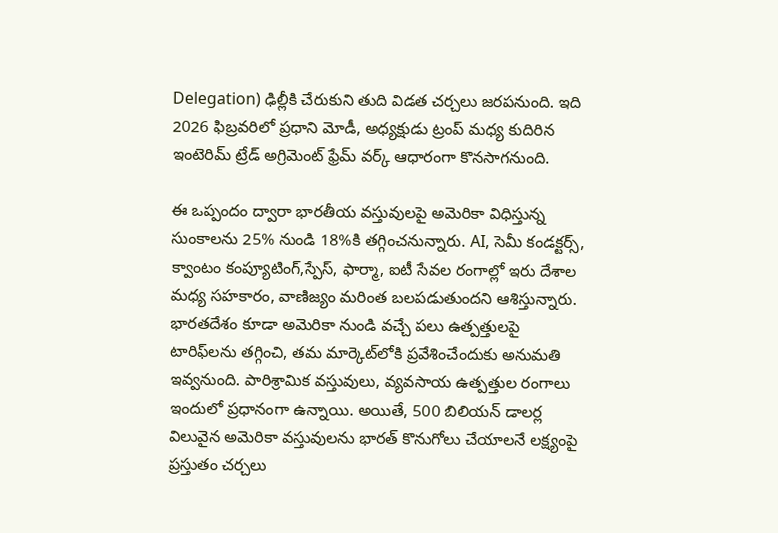Delegation) ఢిల్లీకి చేరుకుని తుది విడత చర్చలు జరపనుంది. ఇది 2026 ఫిబ్రవరిలో ప్రధాని మోడీ, అధ్యక్షుడు ట్రంప్ మధ్య కుదిరిన ఇంటెరిమ్ ట్రేడ్ అగ్రిమెంట్ ఫ్రేమ్ వర్క్ ఆధారంగా కొనసాగనుంది.

ఈ ఒప్పందం ద్వారా భారతీయ వస్తువులపై అమెరికా విధిస్తున్న సుంకాలను 25% నుండి 18%కి తగ్గించనున్నారు. AI, సెమీ కండక్టర్స్, క్వాంటం కంప్యూటింగ్,స్పేస్, ఫార్మా, ఐటీ సేవల రంగాల్లో ఇరు దేశాల మధ్య సహకారం, వాణిజ్యం మరింత బలపడుతుందని ఆశిస్తున్నారు. భారతదేశం కూడా అమెరికా నుండి వచ్చే పలు ఉత్పత్తులపై టారిఫ్‌లను తగ్గించి, తమ మార్కెట్‌లోకి ప్రవేశించేందుకు అనుమతి ఇవ్వనుంది. పారిశ్రామిక వస్తువులు, వ్యవసాయ ఉత్పత్తుల రంగాలు ఇందులో ప్రధానంగా ఉన్నాయి. అయితే, 500 బిలియన్ డాలర్ల విలువైన అమెరికా వస్తువులను భారత్ కొనుగోలు చేయాలనే లక్ష్యంపై ప్రస్తుతం చర్చలు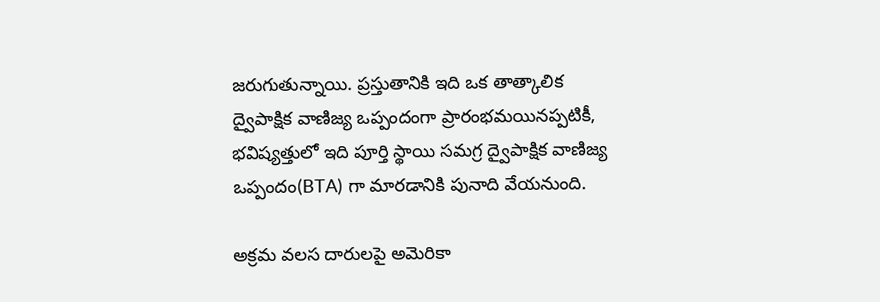జరుగుతున్నాయి. ప్రస్తుతానికి ఇది ఒక తాత్కాలిక ద్వైపాక్షిక వాణిజ్య ఒప్పందంగా ప్రారంభమయినప్పటికీ, భవిష్యత్తులో ఇది పూర్తి స్థాయి సమగ్ర ద్వైపాక్షిక వాణిజ్య ఒప్పందం(BTA) గా మారడానికి పునాది వేయనుంది.

అక్రమ వలస దారులపై అమెరికా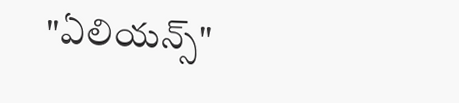"ఏలియన్స్"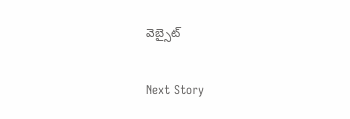వెబ్సైట్

Next Story